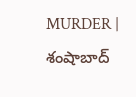MURDER | శంషాబాద్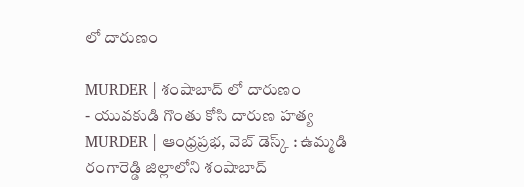లో దారుణం

MURDER | శంషాబాద్ లో దారుణం
- యువకుడి గొంతు కోసి దారుణ హత్య
MURDER | ఆంధ్రప్రభ, వెబ్ డెస్క్ : ఉమ్మడి రంగారెడ్డి జిల్లాలోని శంషాబాద్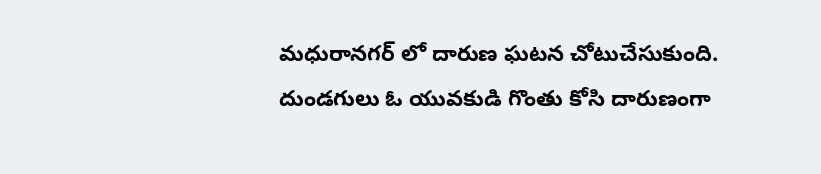మధురానగర్ లో దారుణ ఘటన చోటుచేసుకుంది. దుండగులు ఓ యువకుడి గొంతు కోసి దారుణంగా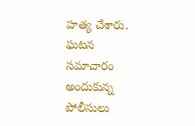హత్య చేశారు. ఘటన సమాచారం అందుకున్న పోలీసులు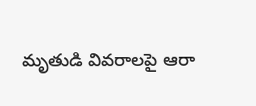మృతుడి వివరాలపై ఆరా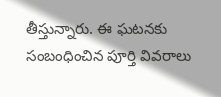తీస్తున్నారు. ఈ ఘటనకు సంబంధించిన పూర్తి వివరాలు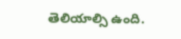తెలియాల్సి ఉంది.